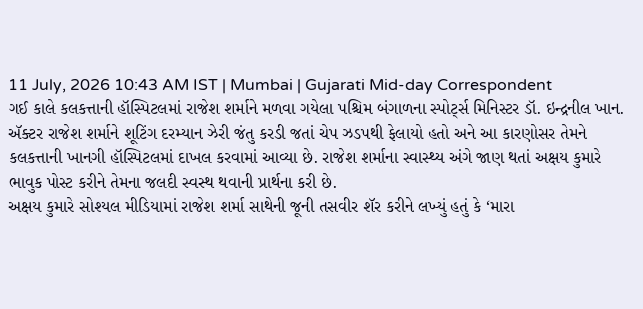11 July, 2026 10:43 AM IST | Mumbai | Gujarati Mid-day Correspondent
ગઈ કાલે કલકત્તાની હૉસ્પિટલમાં રાજેશ શર્માને મળવા ગયેલા પશ્ચિમ બંગાળના સ્પોર્ટ્સ મિનિસ્ટર ડૉ. ઇન્દ્રનીલ ખાન.
ઍક્ટર રાજેશ શર્માને શૂટિંગ દરમ્યાન ઝેરી જંતુ કરડી જતાં ચેપ ઝડપથી ફેલાયો હતો અને આ કારણોસર તેમને કલકત્તાની ખાનગી હૉસ્પિટલમાં દાખલ કરવામાં આવ્યા છે. રાજેશ શર્માના સ્વાસ્થ્ય અંગે જાણ થતાં અક્ષય કુમારે ભાવુક પોસ્ટ કરીને તેમના જલદી સ્વસ્થ થવાની પ્રાર્થના કરી છે.
અક્ષય કુમારે સોશ્યલ મીડિયામાં રાજેશ શર્મા સાથેની જૂની તસવીર શૅર કરીને લખ્યું હતું કે ‘મારા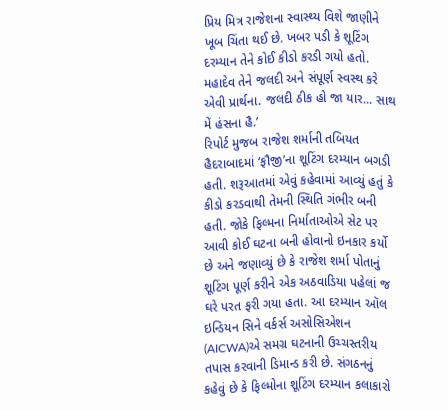પ્રિય મિત્ર રાજેશના સ્વાસ્થ્ય વિશે જાણીને ખૂબ ચિંતા થઈ છે. ખબર પડી કે શૂટિંગ દરમ્યાન તેને કોઈ કીડો કરડી ગયો હતો. મહાદેવ તેને જલદી અને સંપૂર્ણ સ્વસ્થ કરે એવી પ્રાર્થના. જલદી ઠીક હો જા યાર... સાથ મેં હંસના હૈ.’
રિપોર્ટ મુજબ રાજેશ શર્માની તબિયત હૈદરાબાદમાં ‘ફૌજી’ના શૂટિંગ દરમ્યાન બગડી હતી. શરૂઆતમાં એવું કહેવામાં આવ્યું હતું કે કીડો કરડવાથી તેમની સ્થિતિ ગંભીર બની હતી. જોકે ફિલ્મના નિર્માતાઓએ સેટ પર આવી કોઈ ઘટના બની હોવાનો ઇનકાર કર્યો છે અને જણાવ્યું છે કે રાજેશ શર્મા પોતાનું શૂટિંગ પૂર્ણ કરીને એક અઠવાડિયા પહેલાં જ ઘરે પરત ફરી ગયા હતા. આ દરમ્યાન ઑલ ઇન્ડિયન સિને વર્કર્સ અસોસિએશન (AICWA)એ સમગ્ર ઘટનાની ઉચ્ચસ્તરીય તપાસ કરવાની ડિમાન્ડ કરી છે. સંગઠનનું કહેવું છે કે ફિલ્મોના શૂટિંગ દરમ્યાન કલાકારો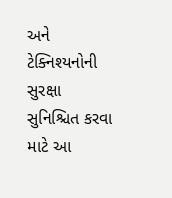અને ટેક્નિશ્યનોની સુરક્ષા સુનિશ્ચિત કરવા માટે આ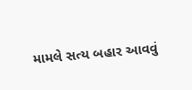મામલે સત્ય બહાર આવવું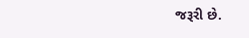જરૂરી છે.